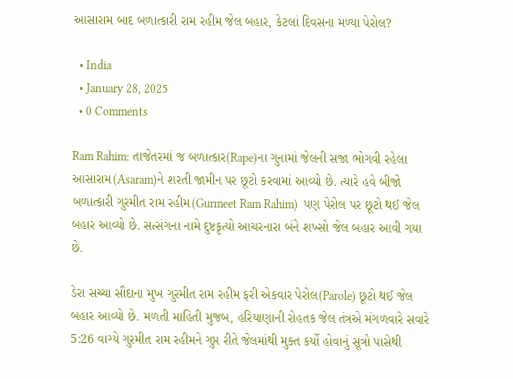આસારામ બાદ બળાત્કારી રામ રહીમ જેલ બહાર, કેટલાં દિવસના મળ્યા પેરોલ?

  • India
  • January 28, 2025
  • 0 Comments

Ram Rahim: તાજેતરમાં જ બળાત્કાર(Rape)ના ગુનામાં જેલની સજા ભોગવી રહેલા આસારામ(Asaram)ને શરતી જામીન પર છૂટો કરવામાં આવ્યો છે. ત્યારે હવે બીજો બળાત્કારી ગુરમીત રામ રહીમ(Gurmeet Ram Rahim)  પણ પેરોલ પર છૂટો થઈ જેલ બહાર આવ્યો છે. સત્સંગના નામે દુષ્ટકૃત્યો આચરનારા બંને શખ્સો જેલ બહાર આવી ગયા છે.

ડેરા સચ્ચા સૌદાના મુખ ગુરમીત રામ રહીમ ફરી એકવાર પેરોલ(Parole) છૂટો થઈ જેલ બહાર આવ્યો છે. મળતી માહિતી મુજબ, હરિયાણાની રોહતક જેલ તંત્રએ મંગળવારે સવારે 5:26 વાગ્યે ગુરમીત રામ રહીમને ગુપ્ત રીતે જેલમાંથી મુક્ત કર્યો હોવાનું સૂત્રો પાસેથી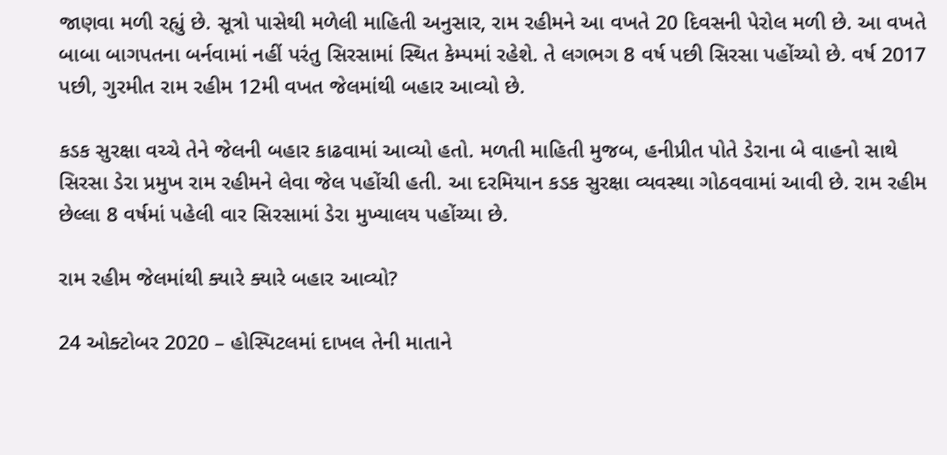જાણવા મળી રહ્યું છે. સૂત્રો પાસેથી મળેલી માહિતી અનુસાર, રામ રહીમને આ વખતે 20 દિવસની પેરોલ મળી છે. આ વખતે બાબા બાગપતના બર્નવામાં નહીં પરંતુ સિરસામાં સ્થિત કેમ્પમાં રહેશે. તે લગભગ 8 વર્ષ પછી સિરસા પહોંચ્યો છે. વર્ષ 2017 પછી, ગુરમીત રામ રહીમ 12મી વખત જેલમાંથી બહાર આવ્યો છે.

કડક સુરક્ષા વચ્ચે તેને જેલની બહાર કાઢવામાં આવ્યો હતો. મળતી માહિતી મુજબ, હનીપ્રીત પોતે ડેરાના બે વાહનો સાથે સિરસા ડેરા પ્રમુખ રામ રહીમને લેવા જેલ પહોંચી હતી. આ દરમિયાન કડક સુરક્ષા વ્યવસ્થા ગોઠવવામાં આવી છે. રામ રહીમ છેલ્લા 8 વર્ષમાં પહેલી વાર સિરસામાં ડેરા મુખ્યાલય પહોંચ્યા છે.

રામ રહીમ જેલમાંથી ક્યારે ક્યારે બહાર આવ્યો?

24 ઓક્ટોબર 2020 – હોસ્પિટલમાં દાખલ તેની માતાને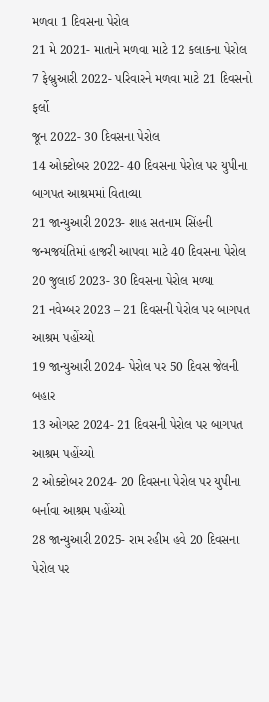મળવા 1 દિવસના પેરોલ
21 મે 2021- માતાને મળવા માટે 12 કલાકના પેરોલ
7 ફેબ્રુઆરી 2022- પરિવારને મળવા માટે 21 દિવસનો ફર્લો
જૂન 2022- 30 દિવસના પેરોલ
14 ઓક્ટોબર 2022- 40 દિવસના પેરોલ પર યુપીના બાગપત આશ્રમમાં વિતાવ્યા
21 જાન્યુઆરી 2023- શાહ સતનામ સિંહની જન્મજયંતિમાં હાજરી આપવા માટે 40 દિવસના પેરોલ
20 જુલાઈ 2023- 30 દિવસના પેરોલ મળ્યા
21 નવેમ્બર 2023 – 21 દિવસની પેરોલ પર બાગપત આશ્રમ પહોંચ્યો
19 જાન્યુઆરી 2024- પેરોલ પર 50 દિવસ જેલની બહાર
13 ઓગસ્ટ 2024- 21 દિવસની પેરોલ પર બાગપત આશ્રમ પહોંચ્યો
2 ઓક્ટોબર 2024- 20 દિવસના પેરોલ પર યુપીના બર્નાવા આશ્રમ પહોંચ્યો
28 જાન્યુઆરી 2025- રામ રહીમ હવે 20 દિવસના પેરોલ પર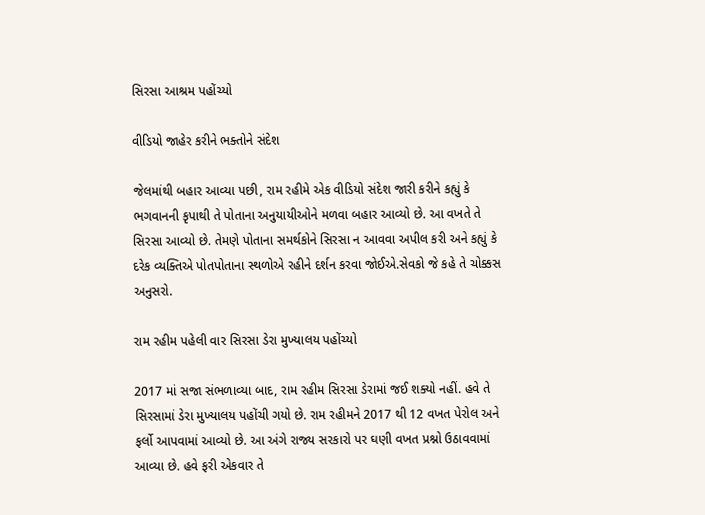સિરસા આશ્રમ પહોંચ્યો

વીડિયો જાહેર કરીને ભક્તોને સંદેશ

જેલમાંથી બહાર આવ્યા પછી, રામ રહીમે એક વીડિયો સંદેશ જારી કરીને કહ્યું કે ભગવાનની કૃપાથી તે પોતાના અનુયાયીઓને મળવા બહાર આવ્યો છે. આ વખતે તે સિરસા આવ્યો છે. તેમણે પોતાના સમર્થકોને સિરસા ન આવવા અપીલ કરી અને કહ્યું કે દરેક વ્યક્તિએ પોતપોતાના સ્થળોએ રહીને દર્શન કરવા જોઈએ.સેવકો જે કહે તે ચોક્કસ અનુસરો.

રામ રહીમ પહેલી વાર સિરસા ડેરા મુખ્યાલય પહોંચ્યો

2017 માં સજા સંભળાવ્યા બાદ, રામ રહીમ સિરસા ડેરામાં જઈ શક્યો નહીં. હવે તે સિરસામાં ડેરા મુખ્યાલય પહોંચી ગયો છે. રામ રહીમને 2017 થી 12 વખત પેરોલ અને ફર્લો આપવામાં આવ્યો છે. આ અંગે રાજ્ય સરકારો પર ઘણી વખત પ્રશ્નો ઉઠાવવામાં આવ્યા છે. હવે ફરી એકવાર તે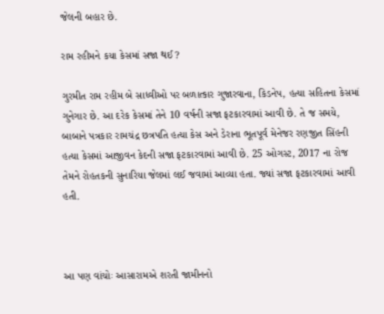જેલની બહાર છે.

રામ રહીમને કયા કેસમાં સજા થઈ?

ગુરમીત રામ રહીમ બે સાધ્વીઓ પર બળાત્કાર ગુજારવાના, કિડનેપ, હત્યા સહિતના કેસમાં ગુનેગાર છે. આ દરેક કેસમાં તેને 10 વર્ષની સજા ફટકારવામાં આવી છે. તે જ સમયે, બાબાને પત્રકાર રામચંદ્ર છત્રપતિ હત્યા કેસ અને ડેરાના ભૂતપૂર્વ મેનેજર રણજીત સિંહની હત્યા કેસમાં આજીવન કેદની સજા ફટકારવામાં આવી છે. 25 ઓગસ્ટ, 2017 ના રોજ તેમને રોહતકની સુનારિયા જેલમાં લઈ જવામાં આવ્યા હતા. જ્યાં સજા ફટકારવામાં આવી હતી.



આ પણ વાંચોઃ આસારામએ શરતી જામીનનો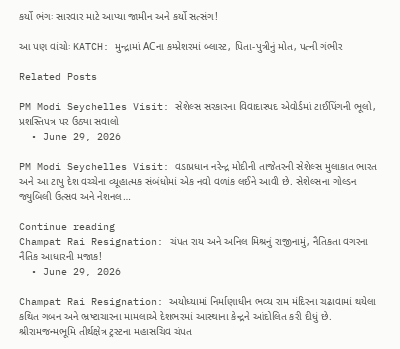કર્યો ભંગઃ સારવાર માટે આપ્યા જામીન અને કર્યો સત્સંગ!

આ પણ વાંચોઃ KATCH: મુન્દ્રામાં ACના કમ્પ્રેશરમાં બ્લાસ્ટ, પિતા-પુત્રીનું મોત, પત્ની ગંભીર

Related Posts

PM Modi Seychelles Visit: સેશેલ્સ સરકારના વિવાદાસ્પદ એવોર્ડમાં ટાઈપિંગની ભૂલો, પ્રશસ્તિપત્ર પર ઉઠ્યા સવાલો
  • June 29, 2026

PM Modi Seychelles Visit: વડાપ્રધાન નરેન્દ્ર મોદીની તાજેતરની સેશેલ્સ મુલાકાત ભારત અને આ ટાપુ દેશ વચ્ચેના વ્યૂહાત્મક સંબંધોમાં એક નવો વળાંક લઈને આવી છે. સેશેલ્સના ગોલ્ડન જ્યુબિલી ઉત્સવ અને નેશનલ…

Continue reading
Champat Rai Resignation: ચંપત રાય અને અનિલ મિશ્રનું રાજીનામું, નૈતિકતા વગરના નૈતિક આધારની મજાક!
  • June 29, 2026

Champat Rai Resignation: અયોધ્યામાં નિર્માણાધીન ભવ્ય રામ મંદિરના ચઢાવામાં થયેલા કથિત ગબન અને ભ્રષ્ટાચારના મામલાએ દેશભરમાં આસ્થાના કેન્દ્રને આંદોલિત કરી દીધું છે. શ્રીરામજન્મભૂમિ તીર્થક્ષેત્ર ટ્રસ્ટના મહાસચિવ ચંપત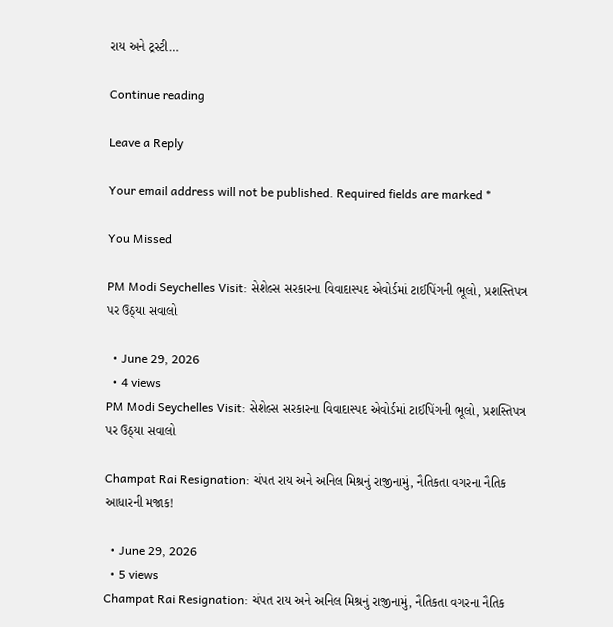રાય અને ટ્રસ્ટી…

Continue reading

Leave a Reply

Your email address will not be published. Required fields are marked *

You Missed

PM Modi Seychelles Visit: સેશેલ્સ સરકારના વિવાદાસ્પદ એવોર્ડમાં ટાઈપિંગની ભૂલો, પ્રશસ્તિપત્ર પર ઉઠ્યા સવાલો

  • June 29, 2026
  • 4 views
PM Modi Seychelles Visit: સેશેલ્સ સરકારના વિવાદાસ્પદ એવોર્ડમાં ટાઈપિંગની ભૂલો, પ્રશસ્તિપત્ર પર ઉઠ્યા સવાલો

Champat Rai Resignation: ચંપત રાય અને અનિલ મિશ્રનું રાજીનામું, નૈતિકતા વગરના નૈતિક આધારની મજાક!

  • June 29, 2026
  • 5 views
Champat Rai Resignation: ચંપત રાય અને અનિલ મિશ્રનું રાજીનામું, નૈતિકતા વગરના નૈતિક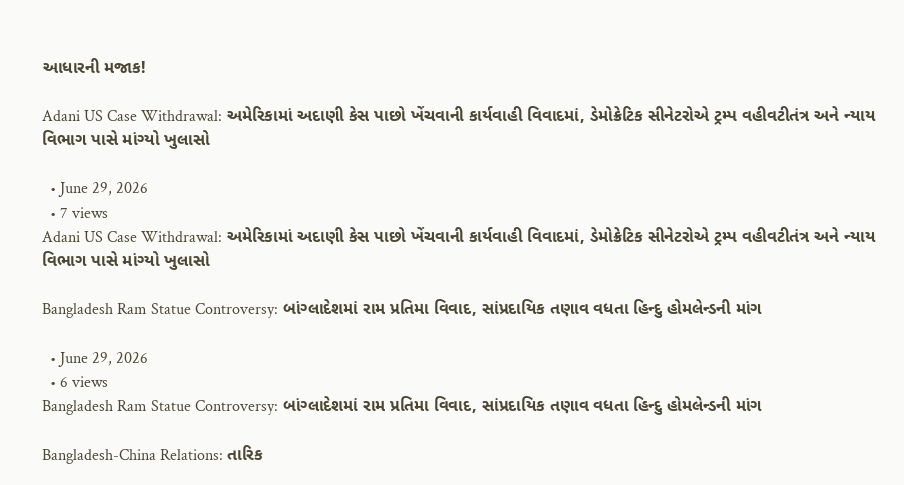આધારની મજાક!

Adani US Case Withdrawal: અમેરિકામાં અદાણી કેસ પાછો ખેંચવાની કાર્યવાહી વિવાદમાં, ડેમોક્રેટિક સીનેટરોએ ટ્રમ્પ વહીવટીતંત્ર અને ન્યાય વિભાગ પાસે માંગ્યો ખુલાસો

  • June 29, 2026
  • 7 views
Adani US Case Withdrawal: અમેરિકામાં અદાણી કેસ પાછો ખેંચવાની કાર્યવાહી વિવાદમાં, ડેમોક્રેટિક સીનેટરોએ ટ્રમ્પ વહીવટીતંત્ર અને ન્યાય વિભાગ પાસે માંગ્યો ખુલાસો

Bangladesh Ram Statue Controversy: બાંગ્લાદેશમાં રામ પ્રતિમા વિવાદ, સાંપ્રદાયિક તણાવ વધતા હિન્દુ હોમલેન્ડની માંગ

  • June 29, 2026
  • 6 views
Bangladesh Ram Statue Controversy: બાંગ્લાદેશમાં રામ પ્રતિમા વિવાદ, સાંપ્રદાયિક તણાવ વધતા હિન્દુ હોમલેન્ડની માંગ

Bangladesh-China Relations: તારિક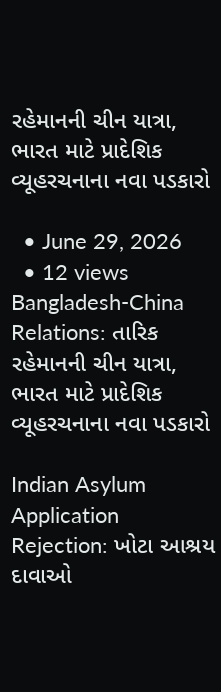રહેમાનની ચીન યાત્રા, ભારત માટે પ્રાદેશિક વ્યૂહરચનાના નવા પડકારો

  • June 29, 2026
  • 12 views
Bangladesh-China Relations: તારિક રહેમાનની ચીન યાત્રા, ભારત માટે પ્રાદેશિક વ્યૂહરચનાના નવા પડકારો

Indian Asylum Application Rejection: ખોટા આશ્રય દાવાઓ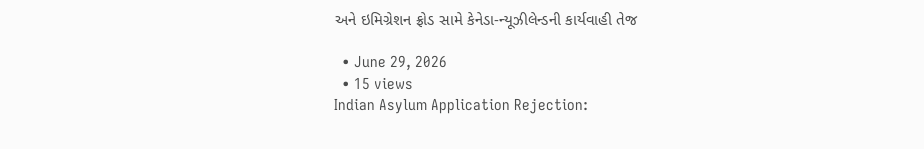અને ઇમિગ્રેશન ફ્રોડ સામે કેનેડા-ન્યૂઝીલેન્ડની કાર્યવાહી તેજ

  • June 29, 2026
  • 15 views
Indian Asylum Application Rejection: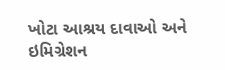ખોટા આશ્રય દાવાઓ અને ઇમિગ્રેશન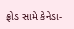ફ્રોડ સામે કેનેડા-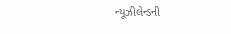ન્યૂઝીલેન્ડની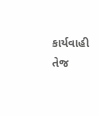કાર્યવાહી તેજ